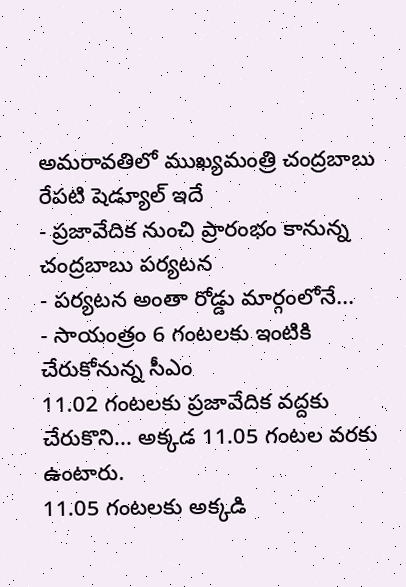అమరావతిలో ముఖ్యమంత్రి చంద్రబాబు రేపటి షెడ్యూల్ ఇదే
- ప్రజావేదిక నుంచి ప్రారంభం కానున్న చంద్రబాబు పర్యటన
- పర్యటన అంతా రోడ్డు మార్గంలోనే...
- సాయంత్రం 6 గంటలకు ఇంటికి చేరుకోనున్న సీఎం
11.02 గంటలకు ప్రజావేదిక వద్దకు చేరుకొని... అక్కడ 11.05 గంటల వరకు ఉంటారు.
11.05 గంటలకు అక్కడి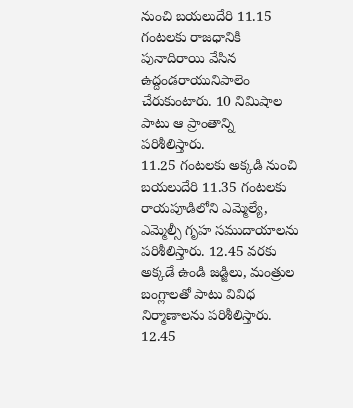నుంచి బయలుదేరి 11.15 గంటలకు రాజధానికి పునాదిరాయి వేసిన ఉద్దండరాయునిపాలెం చేరుకుంటారు. 10 నిమిషాల పాటు ఆ ప్రాంతాన్ని పరిశీలిస్తారు.
11.25 గంటలకు అక్కడి నుంచి బయలుదేరి 11.35 గంటలకు రాయపూడిలోని ఎమ్మెల్యే, ఎమ్మెల్సీ గృహ సముదాయాలను పరిశీలిస్తారు. 12.45 వరకు అక్కడే ఉండి జడ్జిలు, మంత్రుల బంగ్లాలతో పాటు వివిధ నిర్మాణాలను పరిశీలిస్తారు.
12.45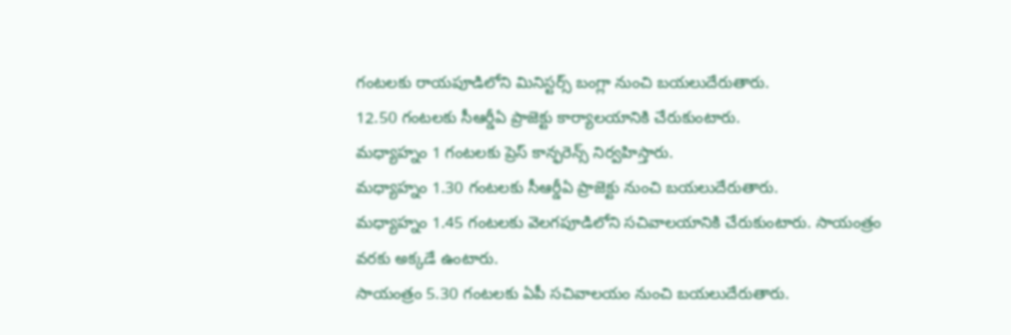గంటలకు రాయపూడిలోని మినిస్టర్స్ బంగ్లా నుంచి బయలుదేరుతారు.
12.50 గంటలకు సీఆర్డీఏ ప్రాజెక్టు కార్యాలయానికి చేరుకుంటారు.
మధ్యాహ్నం 1 గంటలకు ప్రెస్ కాన్ఫరెన్స్ నిర్వహిస్తారు.
మధ్యాహ్నం 1.30 గంటలకు సీఆర్డీఏ ప్రాజెక్టు నుంచి బయలుదేరుతారు.
మధ్యాహ్నం 1.45 గంటలకు వెలగపూడిలోని సచివాలయానికి చేరుకుంటారు. సాయంత్రం వరకు అక్కడే ఉంటారు.
సాయంత్రం 5.30 గంటలకు ఏపీ సచివాలయం నుంచి బయలుదేరుతారు.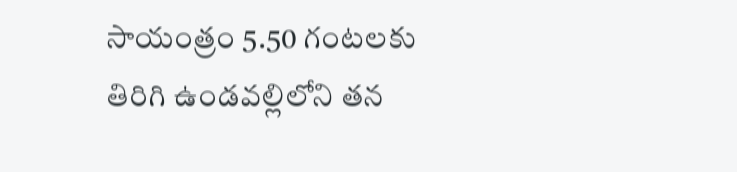సాయంత్రం 5.50 గంటలకు తిరిగి ఉండవల్లిలోని తన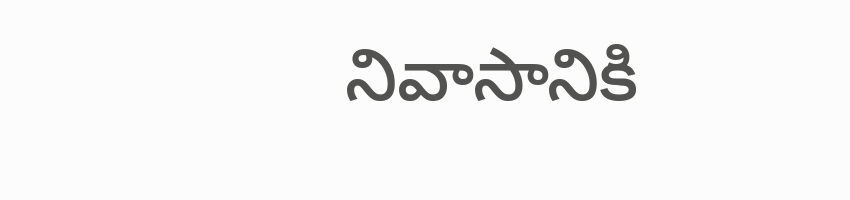నివాసానికి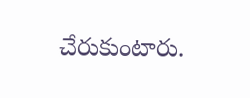చేరుకుంటారు.